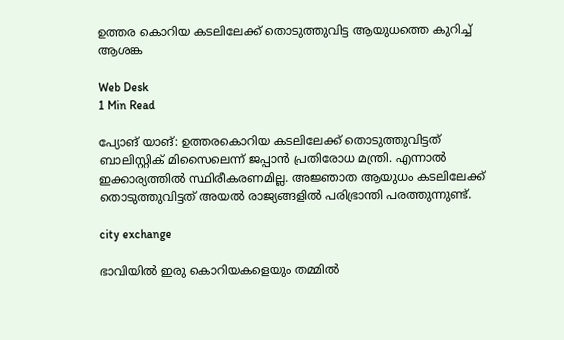ഉത്തര കൊറിയ കടലിലേക്ക് തൊടുത്തുവിട്ട ആയുധത്തെ കുറിച്ച് ആശങ്ക

Web Desk
1 Min Read

പ്യോങ് യാങ്: ഉത്തരകൊറിയ കടലിലേക്ക് തൊടുത്തുവിട്ടത് ബാലിസ്റ്റിക് മിസൈലെന്ന് ജപ്പാന്‍ പ്രതിരോധ മന്ത്രി. എന്നാല്‍ ഇക്കാര്യത്തില്‍ സ്ഥിരീകരണമില്ല. അജ്ഞാത ആയുധം കടലിലേക്ക് തൊടുത്തുവിട്ടത് അയല്‍ രാജ്യങ്ങളില്‍ പരിഭ്രാന്തി പരത്തുന്നുണ്ട്.

city exchange

ഭാവിയില്‍ ഇരു കൊറിയകളെയും തമ്മില്‍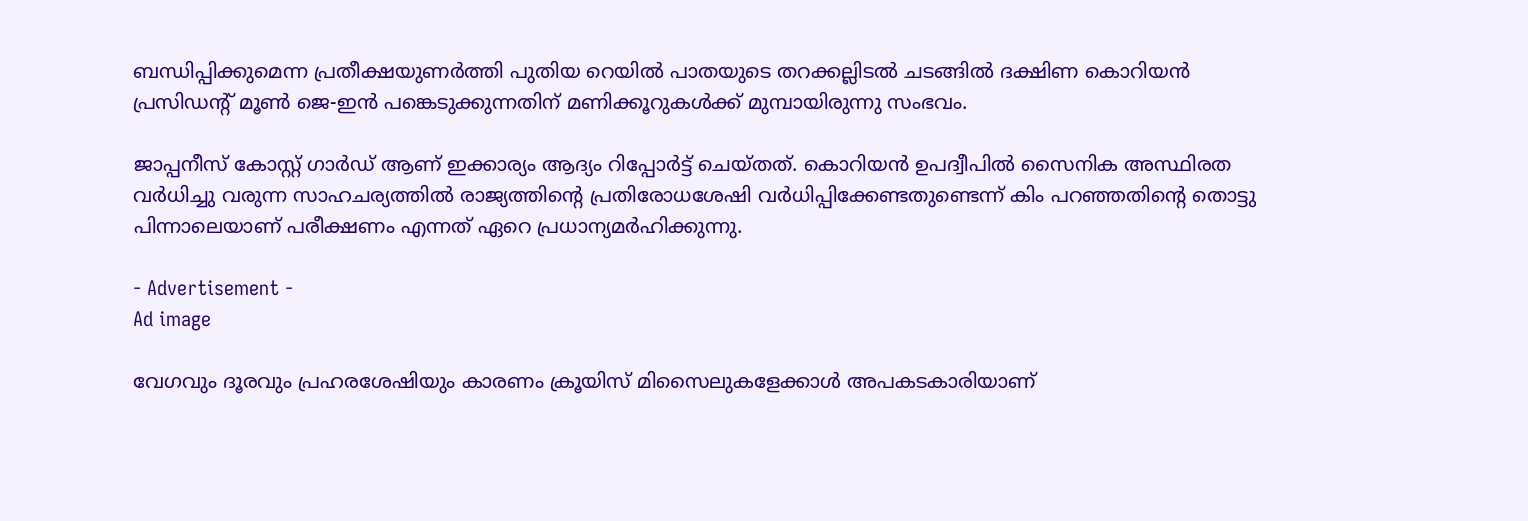ബന്ധിപ്പിക്കുമെന്ന പ്രതീക്ഷയുണര്‍ത്തി പുതിയ റെയില്‍ പാതയുടെ തറക്കല്ലിടല്‍ ചടങ്ങില്‍ ദക്ഷിണ കൊറിയന്‍ പ്രസിഡന്റ് മൂണ്‍ ജെ-ഇന്‍ പങ്കെടുക്കുന്നതിന് മണിക്കൂറുകള്‍ക്ക് മുമ്പായിരുന്നു സംഭവം.

ജാപ്പനീസ് കോസ്റ്റ് ഗാര്‍ഡ് ആണ് ഇക്കാര്യം ആദ്യം റിപ്പോര്‍ട്ട് ചെയ്തത്. കൊറിയന്‍ ഉപദ്വീപില്‍ സൈനിക അസ്ഥിരത വര്‍ധിച്ചു വരുന്ന സാഹചര്യത്തില്‍ രാജ്യത്തിന്റെ പ്രതിരോധശേഷി വര്‍ധിപ്പിക്കേണ്ടതുണ്ടെന്ന് കിം പറഞ്ഞതിന്റെ തൊട്ടു പിന്നാലെയാണ് പരീക്ഷണം എന്നത് ഏറെ പ്രധാന്യമര്‍ഹിക്കുന്നു.

- Advertisement -
Ad image

വേഗവും ദൂരവും പ്രഹരശേഷിയും കാരണം ക്രൂയിസ് മിസൈലുകളേക്കാള്‍ അപകടകാരിയാണ്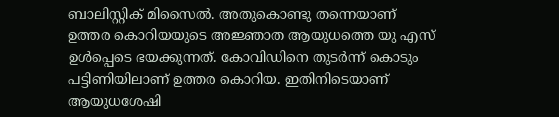ബാലിസ്റ്റിക് മിസൈല്‍. അതുകൊണ്ടു തന്നെയാണ് ഉത്തര കൊറിയയുടെ അജ്ഞാത ആയുധത്തെ യു എസ് ഉള്‍പ്പെടെ ഭയക്കുന്നത്. കോവിഡിനെ തുടര്‍ന്ന് കൊടും പട്ടിണിയിലാണ് ഉത്തര കൊറിയ. ഇതിനിടെയാണ് ആയുധശേഷി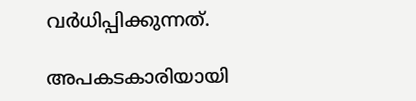വര്‍ധിപ്പിക്കുന്നത്.

അപകടകാരിയായി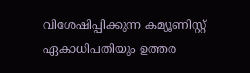വിശേഷിപ്പിക്കുന്ന കമ്യൂണിസ്റ്റ് ഏകാധിപതിയും ഉത്തര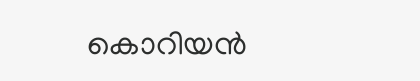കൊറിയന്‍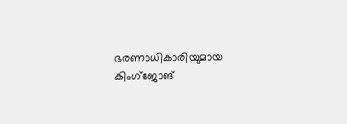ഭരണാധികാരിയുമായ കിംഗ്ജോങ്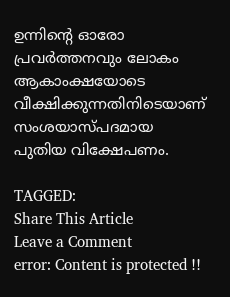ഉന്നിന്റെ ഓരോ പ്രവര്‍ത്തനവും ലോകം ആകാംക്ഷയോടെ വീക്ഷിക്കുന്നതിനിടെയാണ് സംശയാസ്പദമായ പുതിയ വിക്ഷേപണം.

TAGGED:
Share This Article
Leave a Comment
error: Content is protected !!